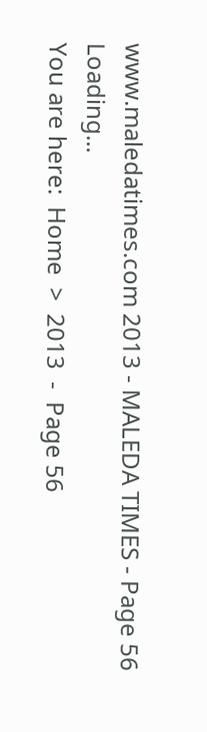www.maledatimes.com 2013 - MALEDA TIMES - Page 56
Loading...
You are here:  Home  >  2013  -  Page 56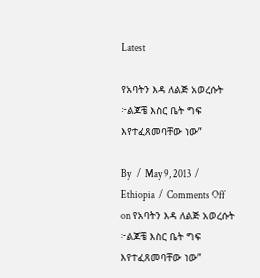Latest

የአባትን እዳ ለልጅ አወረሱት ፦ልጆቼ እስር ቤት ግፍ እየተፈጸመባቸው ነው”

By   /  May 9, 2013  /  Ethiopia  /  Comments Off on የአባትን እዳ ለልጅ አወረሱት ፦ልጆቼ እስር ቤት ግፍ እየተፈጸመባቸው ነው”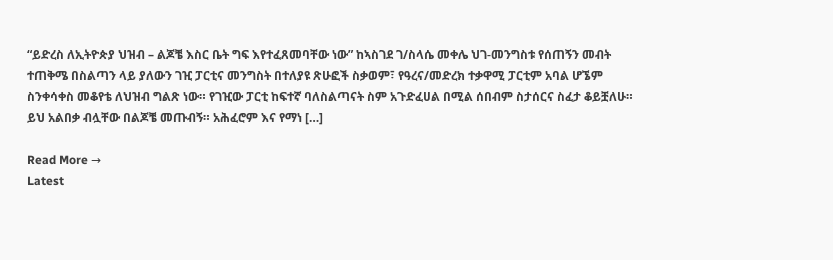“ይድረስ ለኢትዮጵያ ህዝብ – ልጆቼ እስር ቤት ግፍ እየተፈጸመባቸው ነው” ከኣስገደ ገ/ስላሴ መቀሌ ህገ-መንግስቱ የሰጠኝን መብት ተጠቅሜ በስልጣን ላይ ያለውን ገዢ ፓርቲና መንግስት በተለያዩ ጽሁፎች ስቃወም፣ የዓረና/መድረክ ተቃዋሚ ፓርቲም አባል ሆኜም ስንቀሳቀስ መቆየቴ ለህዝብ ግልጽ ነው። የገዢው ፓርቲ ከፍተኛ ባለስልጣናት ስም አጉድፈሀል በሚል ሰበብም ስታሰርና ስፈታ ቆይቿለሁ። ይህ አልበቃ ብሏቸው በልጆቼ መጡብኝ። አሕፈሮም እና የማነ […]

Read More →
Latest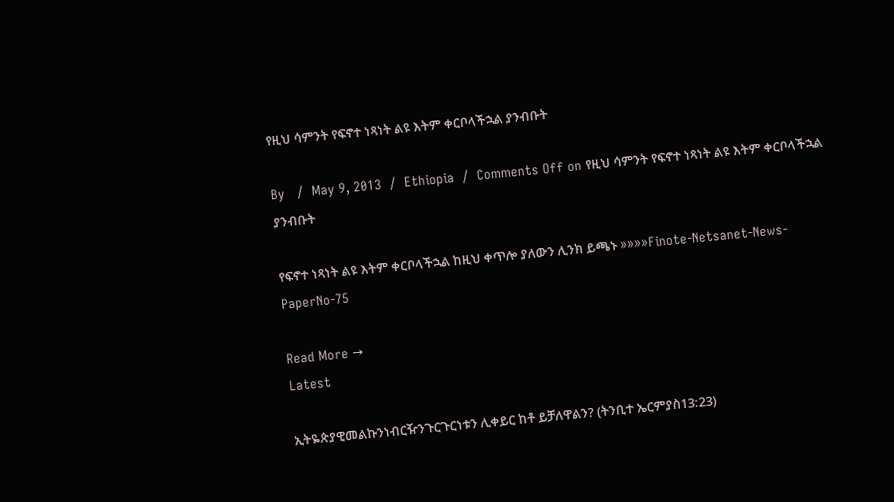የዚህ ሳምንት የፍኖተ ነጻነት ልዩ እትም ቀርቦላችኋል ያንብቡት

By   /  May 9, 2013  /  Ethiopia  /  Comments Off on የዚህ ሳምንት የፍኖተ ነጻነት ልዩ እትም ቀርቦላችኋል ያንብቡት

የፍኖተ ነጻነት ልዩ እትም ቀርቦላችኋል ከዚህ ቀጥሎ ያለውን ሊንክ ይጫኑ »»»»Finote-Netsanet-News-PaperNo-75

Read More →
Latest

ኢትዬጵያዊመልኩንነብርዥንጉርጉርነቱን ሊቀይር ከቶ ይቻለዋልን? (ትንቢተ ኤርምያስ13:23)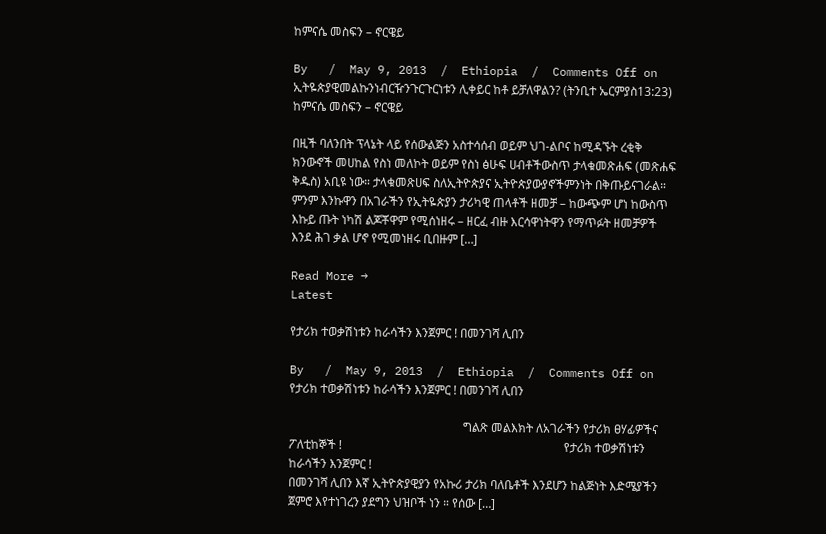ከምናሴ መስፍን – ኖርዌይ

By   /  May 9, 2013  /  Ethiopia  /  Comments Off on ኢትዬጵያዊመልኩንነብርዥንጉርጉርነቱን ሊቀይር ከቶ ይቻለዋልን? (ትንቢተ ኤርምያስ13:23) ከምናሴ መስፍን – ኖርዌይ

በዚች ባለንበት ፕላኔት ላይ የሰውልጅን አስተሳሰብ ወይም ህገ-ልቦና ከሚዳኙት ረቂቅ ክንውኖች መሀከል የስነ መለኮት ወይም የስነ ፅሁፍ ሀብቶችውስጥ ታላቁመጽሐፍ (መጽሐፍ ቅዱስ) አቢዩ ነው። ታላቁመጽሀፍ ስለኢትዮጵያና ኢትዮጵያውያኖችምንነት በቅጡይናገራል። ምንም እንኩዋን በአገራችን የኢትዬጵያን ታሪካዊ ጠላቶች ዘመቻ – ከውጭም ሆነ ከውስጥ እኩይ ጡት ነካሽ ልጆቾዋም የሚሰነዘሩ – ዘርፈ ብዙ እርሳዋነትዋን የማጥፉት ዘመቻዎች እንደ ሕገ ቃል ሆኖ የሚመነዘሩ ቢበዙም […]

Read More →
Latest

የታሪክ ተወቃሽነቱን ከራሳችን እንጀምር ! በመንገሻ ሊበን

By   /  May 9, 2013  /  Ethiopia  /  Comments Off on የታሪክ ተወቃሽነቱን ከራሳችን እንጀምር ! በመንገሻ ሊበን

                                                          ግልጽ መልእክት ለአገራችን የታሪክ ፀሃፊዎችና ፖለቲከኞች !                                                                          የታሪክ ተወቃሽነቱን ከራሳችን እንጀምር !                                                                                                  በመንገሻ ሊበን እኛ ኢትዮጵያዊያን የአኩሪ ታሪክ ባለቤቶች እንደሆን ከልጅነት እድሜያችን ጀምሮ እየተነገረን ያደግን ህዝቦች ነን ። የሰው […]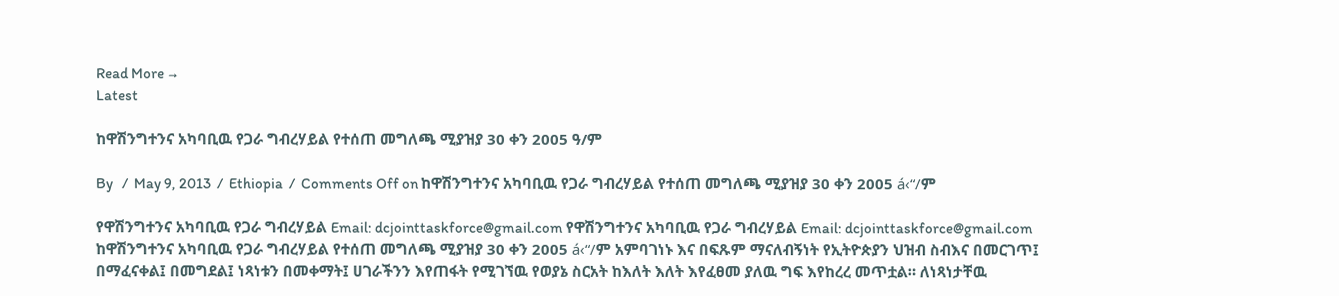Read More →
Latest

ከዋሽንግተንና አካባቢዉ የጋራ ግብረሃይል የተሰጠ መግለጫ ሚያዝያ 30 ቀን 2005 ዓ/ም

By   /  May 9, 2013  /  Ethiopia  /  Comments Off on ከዋሽንግተንና አካባቢዉ የጋራ ግብረሃይል የተሰጠ መግለጫ ሚያዝያ 30 ቀን 2005 á‹“/ም

የዋሽንግተንና አካባቢዉ የጋራ ግብረሃይል Email: dcjointtaskforce@gmail.com የዋሽንግተንና አካባቢዉ የጋራ ግብረሃይል Email: dcjointtaskforce@gmail.com ከዋሽንግተንና አካባቢዉ የጋራ ግብረሃይል የተሰጠ መግለጫ ሚያዝያ 30 ቀን 2005 á‹“/ም አምባገነኑ እና በፍጹም ማናለብኝነት የኢትዮጵያን ህዝብ ስብእና በመርገጥ፤ በማፈናቀል፤ በመግደል፤ ነጻነቱን በመቀማት፤ ሀገራችንን እየጠፋት የሚገኘዉ የወያኔ ስርአት ከእለት እለት እየፈፀመ ያለዉ ግፍ እየከረረ መጥቷል። ለነጻነታቸዉ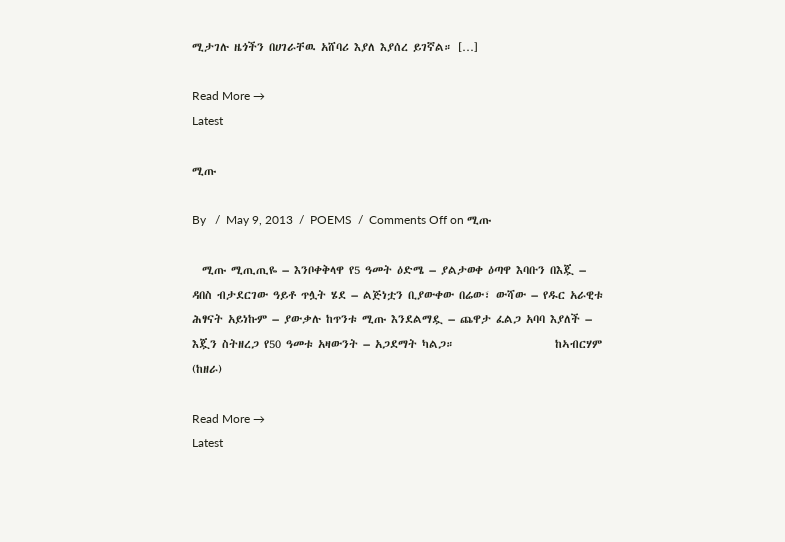ሚታገሉ ዜጎችን በሀገራቸዉ አሸባሪ እያለ እያሰረ ይገኛል። […]

Read More →
Latest

ሚጡ

By   /  May 9, 2013  /  POEMS  /  Comments Off on ሚጡ

  ሚጡ ሚጢጢዬ – እንቦቀቅላዋ የ5 ዓመት ዕድሜ – ያልታወቀ ዕጣዋ እባቡን በእጇ – ዳበስ ብታደርገው ዓይቶ ጥሏት ሄደ – ልጅነቷን ቢያውቀው በሬው፣ ውሻው – የዱር አራዊቱ ሕፃናት አይነኩም – ያውቃሉ ከጥንቱ ሚጡ እንደልማዷ – ጨዋታ ፈልጋ አባባ እያለች – እጇን ስትዘረጋ የ50 ዓመቱ አዛውንት – አጋደማት ካልጋ።                    ከኣብርሃም  (ከዘራ)

Read More →
Latest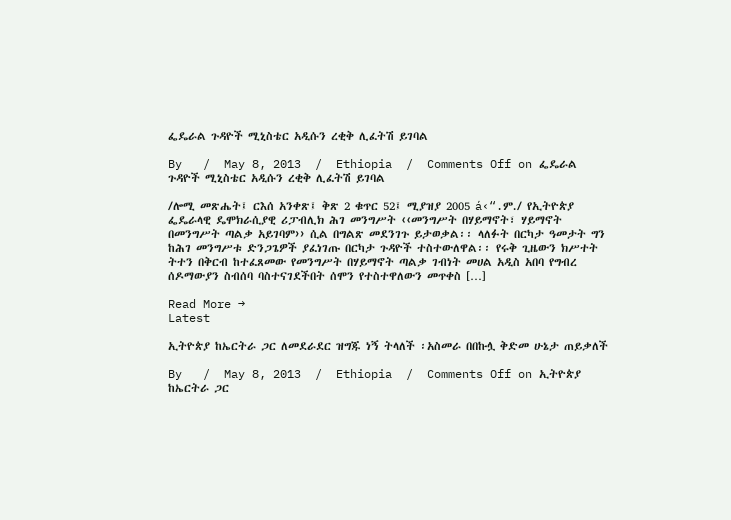ፌዴራል ጉዳዮች ሚኒስቴር አዲሱን ረቂቅ ሊፈትሽ ይገባል

By   /  May 8, 2013  /  Ethiopia  /  Comments Off on ፌዴራል ጉዳዮች ሚኒስቴር አዲሱን ረቂቅ ሊፈትሽ ይገባል

/ሎሚ መጽሔት፤ ርእሰ አንቀጽ፤ ቅጽ 2 ቁጥር 52፤ ሚያዝያ 2005 á‹“.ም./ የኢትዮጵያ ፌዴራላዊ ዴሞክራሲያዊ ሪፓብሊክ ሕገ መንግሥት ‹‹መንግሥት በሃይማኖት፣ ሃይማኖት በመንግሥት ጣልቃ አይገባም›› ሲል በግልጽ መደንገጉ ይታወቃል፡፡ ላለፉት በርካታ ዓመታት ግን ከሕገ መንግሥቱ ድንጋጌዎች ያፈነገጡ በርካታ ጉዳዮች ተስተውለዋል፡፡ የሩቅ ጊዜውን ክሥተት ትተን በቅርብ ከተፈጸመው የመንግሥት በሃይማኖት ጣልቃ ገብነት መሀል አዲስ አበባ የግብረ ሰዶማውያን ስብሰባ ባስተናገደችበት ሰሞን የተስተዋለውን መጥቀስ […]

Read More →
Latest

ኢትዮጵያ ከኤርትራ ጋር ለመደራደር ዝግጁ ነኝ ትላለች ፡አስመራ በበኩሏ ቅድመ ሁኔታ ጠይቃለች

By   /  May 8, 2013  /  Ethiopia  /  Comments Off on ኢትዮጵያ ከኤርትራ ጋር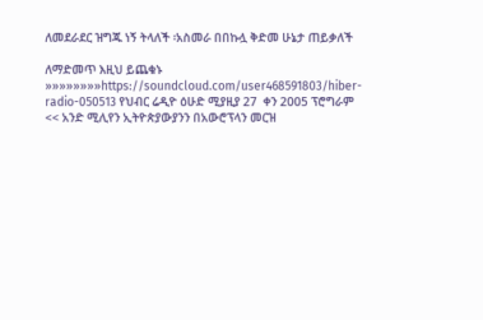ለመደራደር ዝግጁ ነኝ ትላለች ፡አስመራ በበኩሏ ቅድመ ሁኔታ ጠይቃለች

ለማድመጥ እዚህ ይጨቁኑ »»»»»»»»https://soundcloud.com/user468591803/hiber-radio-050513 የህብር ሬዲዮ ዕሁድ ሚያዚያ 27  ቀን 2005 ፕሮግራም << አንድ ሚሊየን ኢትዮጵያውያንን በአውሮፕላን መርዝ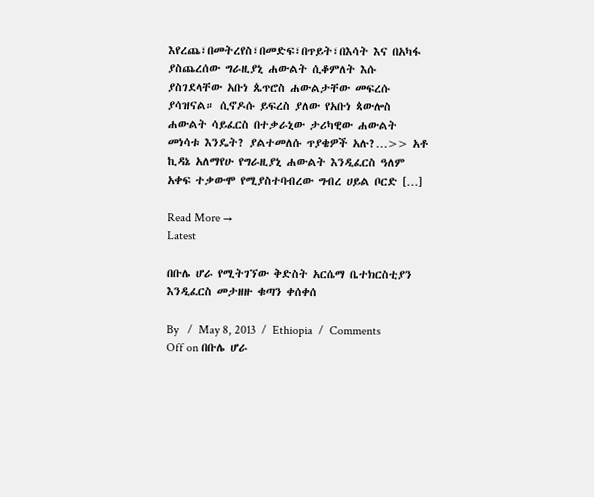እየረጨ፣በመትረየስ፣በመድፍ፣በጥይት፣በእሳት እና በአካፋ ያስጨረሰው ግራዚያኒ ሐውልት ሲቆምለት እሱ ያስገደላቸው አቡነ ጴጥሮስ ሐውልታቸው መፍረሱ ያሳዝናል። ሲኖዶሱ ይፍረስ ያለው የአቡነ ጳውሎስ ሐውልት ሳይፈርስ በተቃራኒው ታሪካዊው ሐውልት መነሳቱ እንዴት? ያልተመለሱ ጥያቄዎች አሉ?…>> አቶ ኪዳኔ አለማየሁ የግራዚያኒ ሐውልት እንዲፈርስ ዓለም አቀፍ ተቃውሞ የሚያስተባብረው ግብረ ሀይል ቦርድ […]

Read More →
Latest

በቡሌ ሆራ የሚትገኘው ቅድስት አርሴማ ቤተክርስቲያን እንዲፈርስ መታዘዙ ቁጣን ቀሰቀሰ

By   /  May 8, 2013  /  Ethiopia  /  Comments Off on በቡሌ ሆራ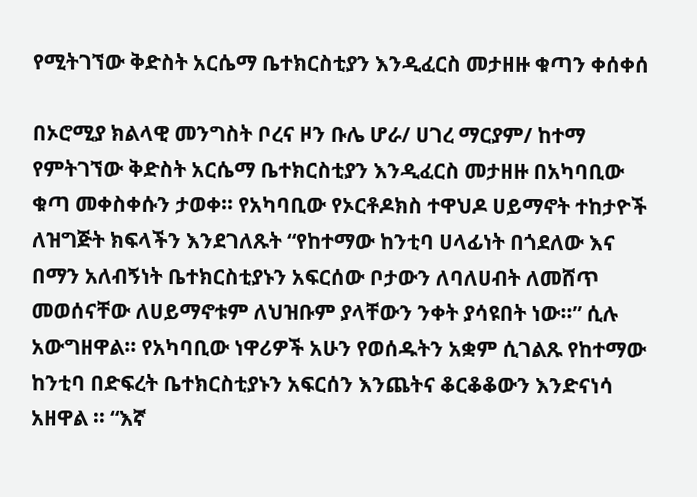የሚትገኘው ቅድስት አርሴማ ቤተክርስቲያን እንዲፈርስ መታዘዙ ቁጣን ቀሰቀሰ

በኦሮሚያ ክልላዊ መንግስት ቦረና ዞን ቡሌ ሆራ/ ሀገረ ማርያም/ ከተማ የምትገኘው ቅድስት አርሴማ ቤተክርስቲያን እንዲፈርስ መታዘዙ በአካባቢው ቁጣ መቀስቀሱን ታወቀ፡፡ የአካባቢው የኦርቶዶክስ ተዋህዶ ሀይማኖት ተከታዮች ለዝግጅት ክፍላችን እንደገለጹት “የከተማው ከንቲባ ሀላፊነት በጎደለው እና በማን አለብኝነት ቤተክርስቲያኑን አፍርሰው ቦታውን ለባለሀብት ለመሸጥ መወሰናቸው ለሀይማኖቱም ለህዝቡም ያላቸውን ንቀት ያሳዩበት ነው፡፡” ሲሉ አውግዘዋል፡፡ የአካባቢው ነዋሪዎች አሁን የወሰዱትን አቋም ሲገልጹ የከተማው ከንቲባ በድፍረት ቤተክርስቲያኑን አፍርሰን እንጨትና ቆርቆቆውን እንድናነሳ አዘዋል ፡፡ “እኛ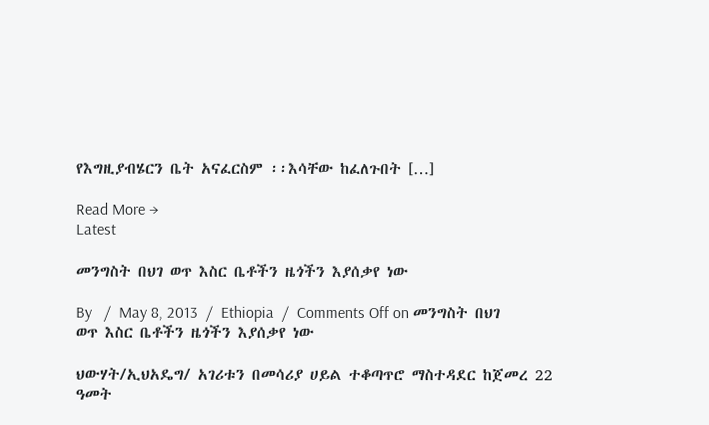የእግዚያብሄርን ቤት አናፈርስም ፡፡እሳቸው ከፈለጉበት […]

Read More →
Latest

መንግስት በህገ ወጥ እስር ቤቶችን ዜጎችን እያሰቃየ ነው

By   /  May 8, 2013  /  Ethiopia  /  Comments Off on መንግስት በህገ ወጥ እስር ቤቶችን ዜጎችን እያሰቃየ ነው

ህውሃት/ኢህአዴግ/ አገሪቱን በመሳሪያ ሀይል ተቆጣጥሮ ማስተዳደር ከጀመረ 22 ዓመት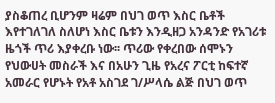ያስቆጠረ ቢሆንም ዛሬም በህገ ወጥ እስር ቤቶች እየተገለገለ ስለሆነ እስር ቤቱን እንዲዘጋ አንዳንድ የአገሪቱ ዜጎች ጥሪ እያቀረቡ ነው፡፡ ጥሪው የቀረበው ሰሞኑን የህውሀት መስራች እና በአሁን ጊዜ የአረና ፖርቲ ከፍተኛ አመራር የሆኑት የአቶ አስገደ ገ/ሥላሴ ልጅ በህገ ወጥ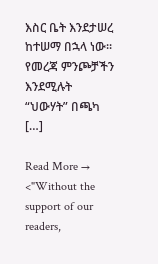እስር ቤት እንደታሠረ ከተሠማ በኋላ ነው፡፡የመረጃ ምንጮቻችን እንደሚሉት “ህውሃት” በጫካ […]

Read More →
<"Without the support of our readers,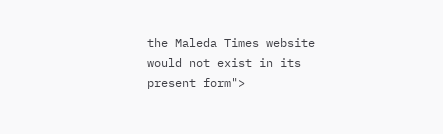the Maleda Times website would not exist in its present form">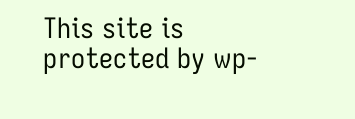This site is protected by wp-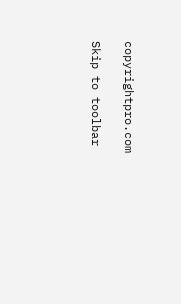copyrightpro.com

Skip to toolbar